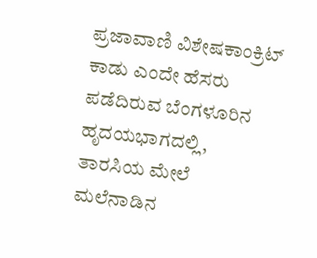ಪ್ರಜಾವಾಣಿ ವಿಶೇಷಕಾಂಕ್ರಿಟ್ ಕಾಡು ಎಂದೇ ಹೆಸರು ಪಡೆದಿರುವ ಬೆಂಗಳೂರಿನ ಹೃದಯಭಾಗದಲ್ಲಿ, ತಾರಸಿಯ ಮೇಲೆ ಮಲೆನಾಡಿನ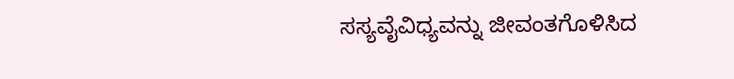ಸಸ್ಯವೈವಿಧ್ಯವನ್ನು ಜೀವಂತಗೊಳಿಸಿದ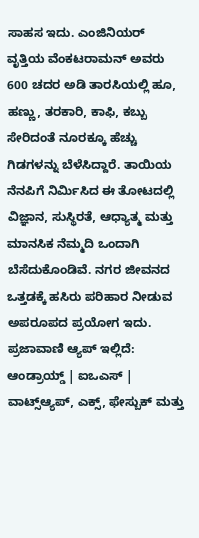ಸಾಹಸ ಇದು. ಎಂಜಿನಿಯರ್ ವೃತ್ತಿಯ ವೆಂಕಟರಾಮನ್ ಅವರು 600 ಚದರ ಅಡಿ ತಾರಸಿಯಲ್ಲಿ ಹೂ, ಹಣ್ಣು, ತರಕಾರಿ, ಕಾಫಿ, ಕಬ್ಬು ಸೇರಿದಂತೆ ನೂರಕ್ಕೂ ಹೆಚ್ಚು ಗಿಡಗಳನ್ನು ಬೆಳೆಸಿದ್ದಾರೆ. ತಾಯಿಯ ನೆನಪಿಗೆ ನಿರ್ಮಿಸಿದ ಈ ತೋಟದಲ್ಲಿ ವಿಜ್ಞಾನ, ಸುಸ್ಥಿರತೆ, ಆಧ್ಯಾತ್ಮ ಮತ್ತು ಮಾನಸಿಕ ನೆಮ್ಮದಿ ಒಂದಾಗಿ ಬೆಸೆದುಕೊಂಡಿವೆ. ನಗರ ಜೀವನದ ಒತ್ತಡಕ್ಕೆ ಹಸಿರು ಪರಿಹಾರ ನೀಡುವ ಅಪರೂಪದ ಪ್ರಯೋಗ ಇದು.
ಪ್ರಜಾವಾಣಿ ಆ್ಯಪ್ ಇಲ್ಲಿದೆ: ಆಂಡ್ರಾಯ್ಡ್ | ಐಒಎಸ್ | ವಾಟ್ಸ್ಆ್ಯಪ್, ಎಕ್ಸ್, ಫೇಸ್ಬುಕ್ ಮತ್ತು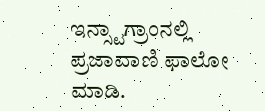ಇನ್ಸ್ಟಾಗ್ರಾಂನಲ್ಲಿ ಪ್ರಜಾವಾಣಿ ಫಾಲೋ ಮಾಡಿ.